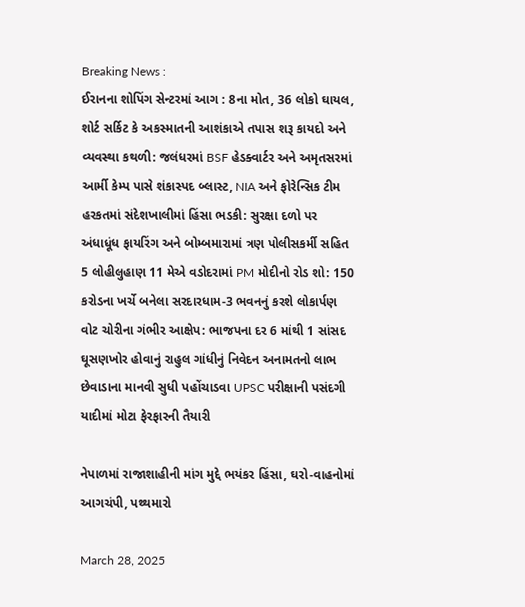Breaking News :
ઈરાનના શોપિંગ સેન્ટરમાં આગ : 8ના મોત, 36 લોકો ઘાયલ, શોર્ટ સર્કિટ કે અકસ્માતની આશંકાએ તપાસ શરૂ કાયદો અને વ્યવસ્થા કથળી: જલંધરમાં BSF હેડક્વાર્ટર અને અમૃતસરમાં આર્મી કેમ્પ પાસે શંકાસ્પદ બ્લાસ્ટ, NIA અને ફોરેન્સિક ટીમ હરકતમાં સંદેશખાલીમાં હિંસા ભડકી: સુરક્ષા દળો પર અંધાધૂંધ ફાયરિંગ અને બોમ્બમારામાં ત્રણ પોલીસકર્મી સહિત 5 લોહીલુહાણ 11 મેએ વડોદરામાં PM મોદીનો રોડ શો: 150 કરોડના ખર્ચે બનેલા સરદારધામ-3 ભવનનું કરશે લોકાર્પણ વોટ ચોરીના ગંભીર આક્ષેપ: ભાજપના દર 6 માંથી 1 સાંસદ ઘૂસણખોર હોવાનું રાહુલ ગાંધીનું નિવેદન અનામતનો લાભ છેવાડાના માનવી સુધી પહોંચાડવા UPSC પરીક્ષાની પસંદગી યાદીમાં મોટા ફેરફારની તૈયારી

નેપાળમાં રાજાશાહીની માંગ મુદ્દે ભયંકર હિંસા, ઘરો-વાહનોમાં આગચંપી, પથ્થમારો

March 28, 2025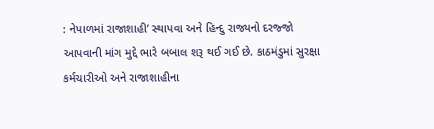: નેપાળમાં રાજાશાહી’ સ્થાપવા અને હિન્દુ રાજ્યનો દરજ્જો આપવાની માંગ મુદ્દે ભારે બબાલ શરૂ થઈ ગઈ છે. કાઠમંડુમાં સુરક્ષા કર્મચારીઓ અને રાજાશાહીના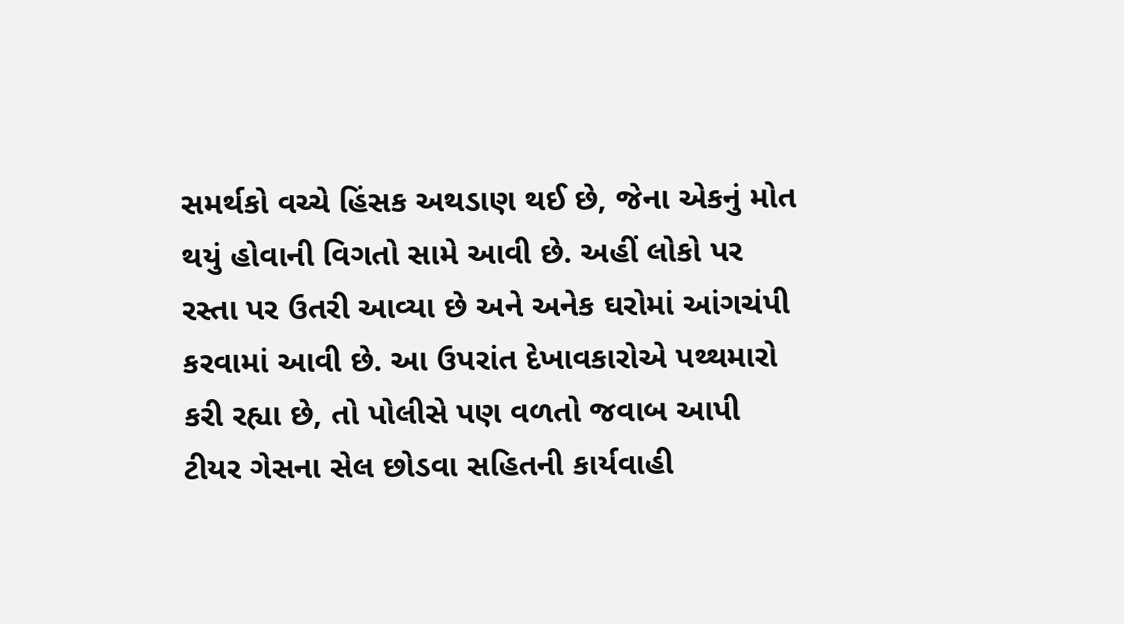સમર્થકો વચ્ચે હિંસક અથડાણ થઈ છે, જેના એકનું મોત થયું હોવાની વિગતો સામે આવી છે. અહીં લોકો પર રસ્તા પર ઉતરી આવ્યા છે અને અનેક ઘરોમાં આંગચંપી કરવામાં આવી છે. આ ઉપરાંત દેખાવકારોએ પથ્થમારો કરી રહ્યા છે, તો પોલીસે પણ વળતો જવાબ આપી ટીયર ગેસના સેલ છોડવા સહિતની કાર્યવાહી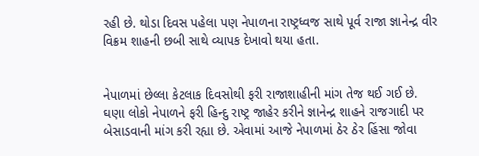રહી છે. થોડા દિવસ પહેલા પણ નેપાળના રાષ્ટ્રધ્વજ સાથે પૂર્વ રાજા જ્ઞાનેન્દ્ર વીર વિક્રમ શાહની છબી સાથે વ્યાપક દેખાવો થયા હતા.


નેપાળમાં છેલ્લા કેટલાક દિવસોથી ફરી રાજાશાહીની માંગ તેજ થઈ ગઈ છે. ઘણા લોકો નેપાળને ફરી હિન્દુ રાષ્ટ્ર જાહેર કરીને જ્ઞાનેન્દ્ર શાહને રાજગાદી પર બેસાડવાની માંગ કરી રહ્યા છે. એવામાં આજે નેપાળમાં ઠેર ઠેર હિંસા જોવા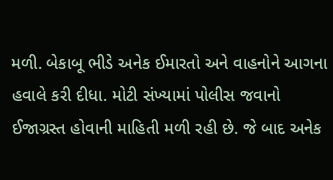મળી. બેકાબૂ ભીડે અનેક ઈમારતો અને વાહનોને આગના હવાલે કરી દીધા. મોટી સંખ્યામાં પોલીસ જવાનો ઈજાગ્રસ્ત હોવાની માહિતી મળી રહી છે. જે બાદ અનેક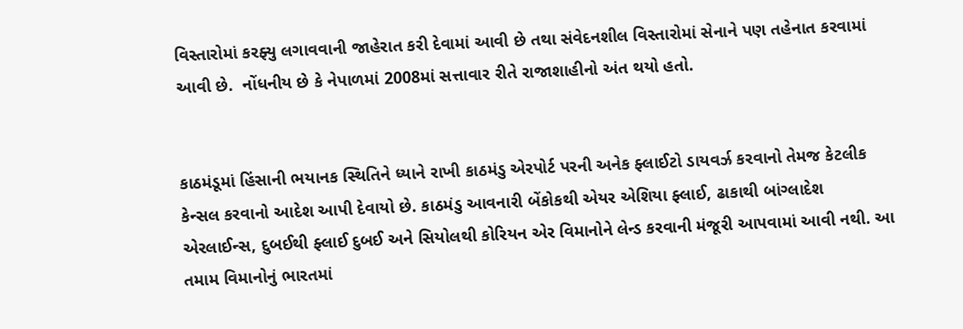વિસ્તારોમાં કરફ્યુ લગાવવાની જાહેરાત કરી દેવામાં આવી છે તથા સંવેદનશીલ વિસ્તારોમાં સેનાને પણ તહેનાત કરવામાં આવી છે.  નોંધનીય છે કે નેપાળમાં 2008માં સત્તાવાર રીતે રાજાશાહીનો અંત થયો હતો.


કાઠમંડૂમાં હિંસાની ભયાનક સ્થિતિને ધ્યાને રાખી કાઠમંડુ એરપોર્ટ પરની અનેક ફ્લાઈટો ડાયવર્ઝ કરવાનો તેમજ કેટલીક કેન્સલ કરવાનો આદેશ આપી દેવાયો છે. કાઠમંડુ આવનારી બેંકોકથી એયર એશિયા ફ્લાઈ, ઢાકાથી બાંગ્લાદેશ એરલાઈન્સ, દુબઈથી ફ્લાઈ દુબઈ અને સિયોલથી કોરિયન એર વિમાનોને લેન્ડ કરવાની મંજૂરી આપવામાં આવી નથી. આ તમામ વિમાનોનું ભારતમાં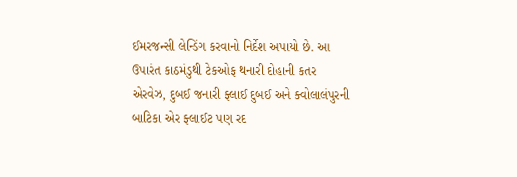ઈમરજન્સી લેન્ડિંગ કરવાનો નિર્દેશ અપાયો છે. આ ઉપારંત કાઠમંડુથી ટેકઓફ થનારી દોહાની કતર એરવેઝ, દુબઈ જનારી ફ્લાઈ દુબઈ અને ક્વોલાલંપુરની બાટિકા એર ફ્લાઈટ પણ રદ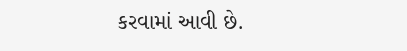કરવામાં આવી છે.